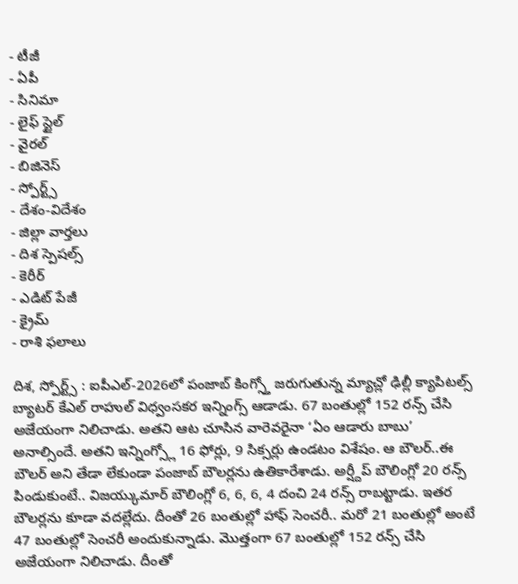- టీజీ
- ఏపీ
- సినిమా
- లైఫ్ స్టైల్
- వైరల్
- బిజినెస్
- స్పోర్ట్స్
- దేశం-విదేశం
- జిల్లా వార్తలు
- దిశ స్పెషల్స్
- కెరీర్
- ఎడిట్ పేజీ
- క్రైమ్
- రాశి ఫలాలు

దిశ, స్పోర్ట్స్ : ఐపీఎల్-2026లో పంజాబ్ కింగ్స్తో జరుగుతున్న మ్యాచ్లో ఢిల్లీ క్యాపిటల్స్ బ్యాటర్ కేఎల్ రాహుల్ విధ్వంసకర ఇన్నింగ్స్ ఆడాడు. 67 బంతుల్లో 152 రన్స్ చేసి అజేయంగా నిలిచాడు. అతని ఆట చూసిన వారెవరైనా ‘ఏం ఆడారు బాబు’ అనాల్సిందే. అతని ఇన్నింగ్స్లో 16 ఫోర్లు, 9 సిక్సర్లు ఉండటం విశేషం. ఆ బౌలర్..ఈ బౌలర్ అని తేడా లేకుండా పంజాబ్ బౌలర్లను ఉతికారేశాడు. అర్ష్దీప్ బౌలింగ్లో 20 రన్స్ పిండుకుంటే.. విజయ్కుమార్ బౌలింగ్లో 6, 6, 6, 4 దంచి 24 రన్స్ రాబట్టాడు. ఇతర బౌలర్లను కూడా వదల్లేదు. దీంతో 26 బంతుల్లో హాఫ్ సెంచరీ.. మరో 21 బంతుల్లో అంటే 47 బంతుల్లో సెంచరీ అందుకున్నాడు. మొత్తంగా 67 బంతుల్లో 152 రన్స్ చేసి అజేయంగా నిలిచాడు. దీంతో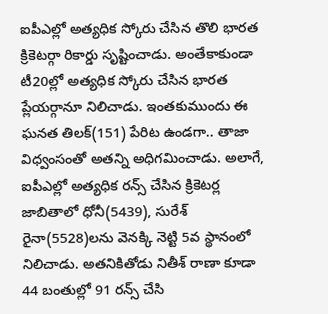ఐపీఎల్లో అత్యధిక స్కోరు చేసిన తొలి భారత క్రికెటర్గా రికార్డు సృష్టించాడు. అంతేకాకుండా టీ20ల్లో అత్యధిక స్కోరు చేసిన భారత ప్లేయర్గానూ నిలిచాడు. ఇంతకుముందు ఈ ఘనత తిలక్(151) పేరిట ఉండగా.. తాజా విధ్వంసంతో అతన్ని అధిగమించాడు. అలాగే, ఐపీఎల్లో అత్యధిక రన్స్ చేసిన క్రికెటర్ల జాబితాలో ధోనీ(5439), సురేశ్ రైనా(5528)లను వెనక్కి నెట్టి 5వ స్థానంలో నిలిచాడు. అతనికితోడు నితీశ్ రాణా కూడా 44 బంతుల్లో 91 రన్స్ చేసి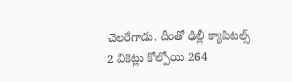చెలరేగాడు. దీంతో ఢిల్లీ క్యాపిటల్స్ 2 వికెట్లు కోల్పోయి 264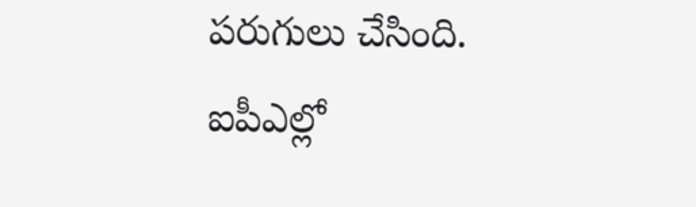పరుగులు చేసింది. ఐపీఎల్లో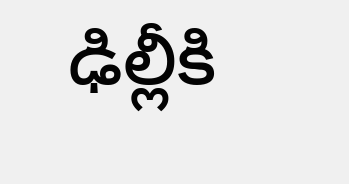ఢిల్లీకి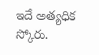ఇదే అత్యధిక స్కోరు.